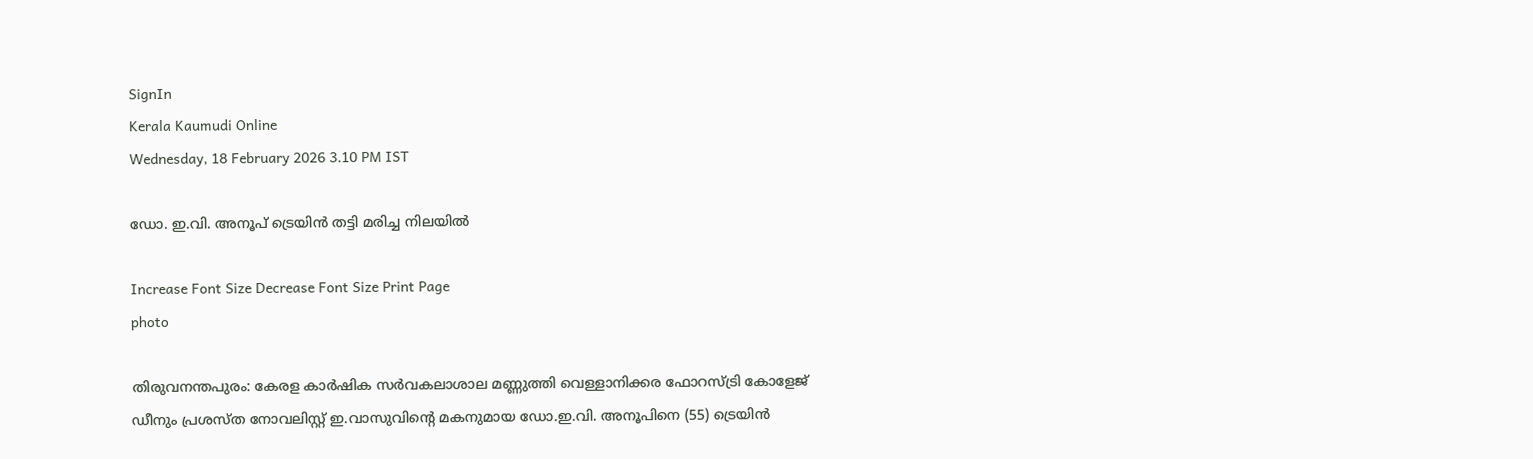SignIn
Kerala Kaumudi Online
Wednesday, 18 February 2026 3.10 PM IST

ഡോ. ഇ.വി. അനൂപ് ട്രെയിൻ തട്ടി മരിച്ച നിലയിൽ

Increase Font Size Decrease Font Size Print Page
photo

തിരുവനന്തപുരം: കേരള കാർഷിക സർവകലാശാല മണ്ണുത്തി വെള്ളാനിക്കര ഫോറസ്ട്രി കോളേജ് ഡീനും പ്രശസ്ത നോവലിസ്റ്റ് ഇ.വാസുവിന്റെ മകനുമായ ഡോ.ഇ.വി. അനൂപിനെ (55) ട്രെയിൻ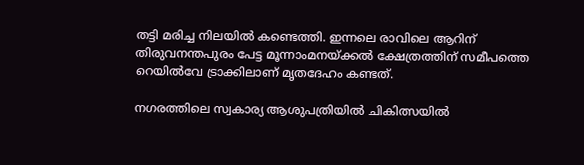തട്ടി മരിച്ച നിലയിൽ കണ്ടെത്തി. ഇന്നലെ രാവിലെ ആറിന് തിരുവനന്തപുരം പേട്ട മൂന്നാംമനയ്ക്കൽ ക്ഷേത്രത്തിന് സമീപത്തെ റെയിൽവേ ട്രാക്കിലാണ് മൃതദേഹം കണ്ടത്.

നഗരത്തിലെ സ്വകാര്യ ആശുപത്രിയിൽ ചികിത്സയിൽ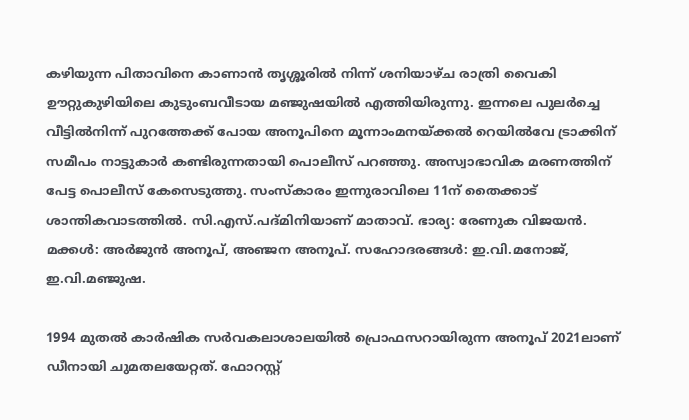കഴിയുന്ന പിതാവിനെ കാണാൻ തൃശ്ശൂരിൽ നിന്ന് ശനിയാഴ്ച രാത്രി വൈകി ഊറ്റുകുഴിയിലെ കുടുംബവീടായ മഞ്ജുഷയിൽ എത്തിയിരുന്നു. ഇന്നലെ പുലർച്ചെ വീട്ടിൽനിന്ന് പുറത്തേക്ക് പോയ അനൂപിനെ മൂന്നാംമനയ്ക്കൽ റെയിൽവേ ട്രാക്കിന് സമീപം നാട്ടുകാർ കണ്ടിരുന്നതായി പൊലീസ് പറഞ്ഞു. അസ്വാഭാവിക മരണത്തിന് പേട്ട പൊലീസ് കേസെടുത്തു. സംസ്കാരം ഇന്നുരാവിലെ 11ന് തൈക്കാട് ശാന്തികവാടത്തിൽ. സി.എസ്.പദ്‌മിനിയാണ് മാതാവ്. ഭാര്യ: രേണുക വിജയൻ. മക്കൾ: അർജുൻ അനൂപ്, അഞ്ജന അനൂപ്. സഹോദരങ്ങൾ: ഇ.വി.മനോജ്, ഇ.വി.മഞ്ജുഷ.

1994 മുതൽ കാർഷിക സർവകലാശാലയിൽ പ്രൊഫസറായിരുന്ന അനൂപ് 2021ലാണ് ഡീനായി ചുമതലയേറ്റത്. ഫോറസ്റ്റ്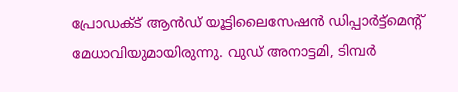പ്രോഡക്ട് ആൻഡ് യൂട്ടിലൈസേഷൻ ഡിപ്പാർട്ട്മെന്റ് മേധാവിയുമായിരുന്നു. വുഡ് അനാട്ടമി, ടിമ്പർ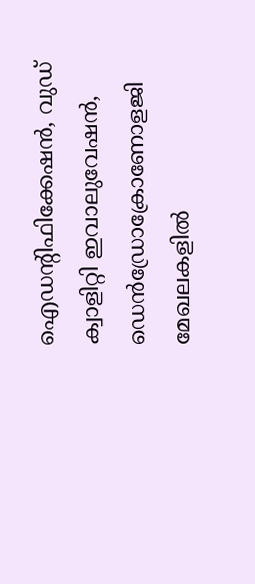ഐഡന്റിഫിക്കേഷൻ, വുഡ് ക്വാളിറ്റി ഇവാലുവേഷൻ, ഡെൻഡ്രോക്രോണോളജി മേഖലകളിൽ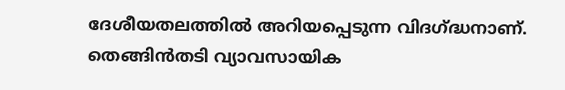ദേശീയതലത്തിൽ അറിയപ്പെടുന്ന വിദഗ്ദ്ധനാണ്. തെങ്ങിൻതടി വ്യാവസായിക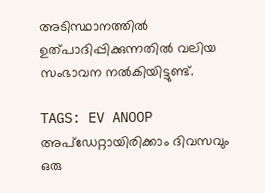അടിസ്ഥാനത്തിൽ ഉത്‌പാദിപ്പിക്കുന്നതിൽ വലിയ സംഭാവന നൽകിയിട്ടുണ്ട്.

TAGS: EV ANOOP
അപ്ഡേറ്റായിരിക്കാം ദിവസവും
ഒരു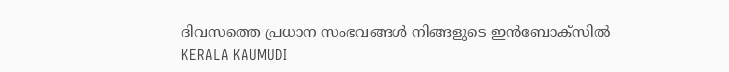ദിവസത്തെ പ്രധാന സംഭവങ്ങൾ നിങ്ങളുടെ ഇൻബോക്സിൽ
KERALA KAUMUDI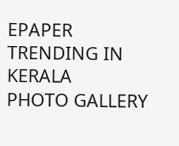EPAPER
TRENDING IN KERALA
PHOTO GALLERY